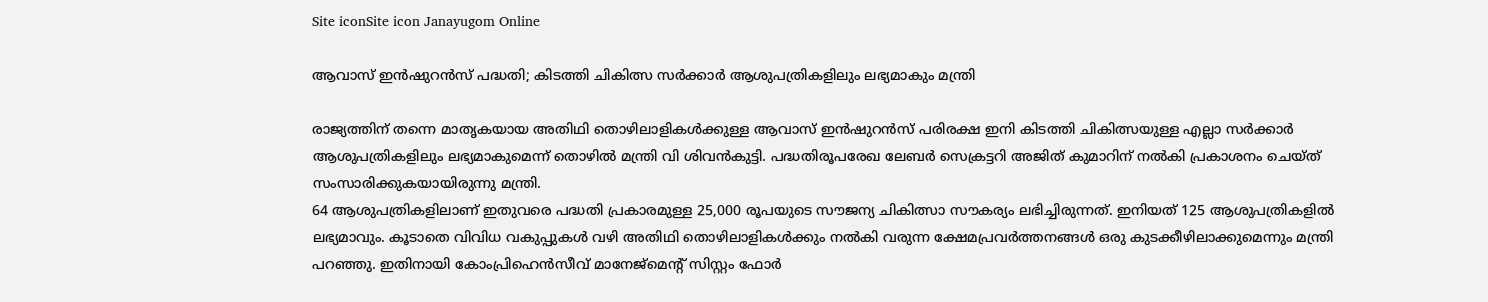Site iconSite icon Janayugom Online

ആവാസ് ഇൻഷുറൻസ് പദ്ധതി; കിടത്തി ചികിത്സ സർക്കാർ ആശുപത്രികളിലും ലഭ്യമാകും മന്ത്രി

രാജ്യത്തിന് തന്നെ മാതൃകയായ അതിഥി തൊഴിലാളികൾക്കുള്ള ആവാസ് ഇൻഷുറൻസ് പരിരക്ഷ ഇനി കിടത്തി ചികിത്സയുള്ള എല്ലാ സർക്കാർ ആശുപത്രികളിലും ലഭ്യമാകുമെന്ന് തൊഴില്‍ മന്ത്രി വി ശിവൻകുട്ടി. പദ്ധതിരൂപരേഖ ലേബർ സെക്രട്ടറി അജിത് കുമാറിന് നൽകി പ്രകാശനം ചെയ്ത് സംസാരിക്കുകയായിരുന്നു മന്ത്രി.
64 ആശുപത്രികളിലാണ് ഇതുവരെ പദ്ധതി പ്രകാരമുള്ള 25,000 രൂപയുടെ സൗജന്യ ചികിത്സാ സൗകര്യം ലഭിച്ചിരുന്നത്. ഇനിയത് 125 ആശുപത്രികളിൽ ലഭ്യമാവും. കൂടാതെ വിവിധ വകുപ്പുകൾ വഴി അതിഥി തൊഴിലാളികൾക്കും നൽകി വരുന്ന ക്ഷേമപ്രവർത്തനങ്ങൾ ഒരു കുടക്കീഴിലാക്കുമെന്നും മന്ത്രി പറഞ്ഞു. ഇതിനായി കോംപ്രിഹെൻസീവ് മാനേജ്‌മെന്റ് സിസ്റ്റം ഫോർ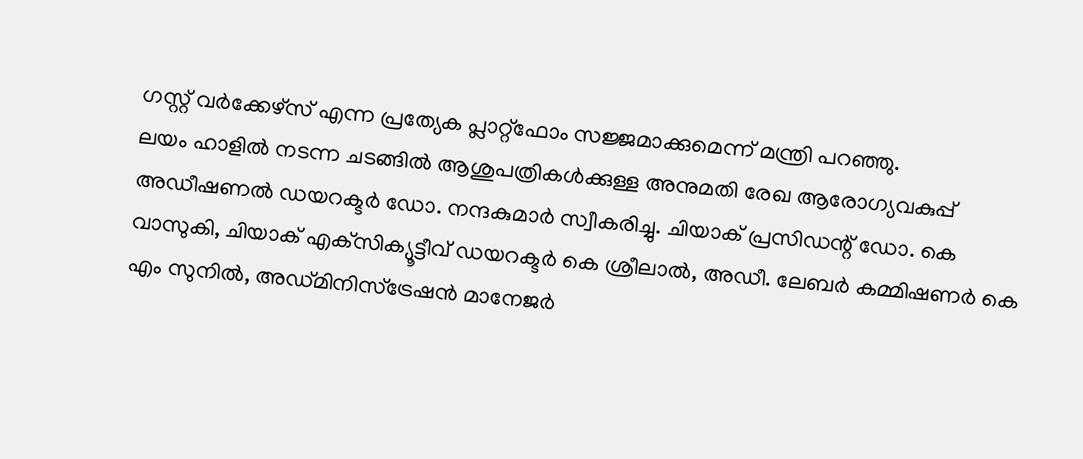ഗസ്റ്റ് വർക്കേഴ്‌സ് എന്ന പ്രത്യേക പ്ലാറ്റ്ഫോം സജ്ജമാക്കുമെന്ന് മന്ത്രി പറഞ്ഞു.
ലയം ഹാളിൽ നടന്ന ചടങ്ങിൽ ആശുപത്രികൾക്കുള്ള അനുമതി രേഖ ആരോഗ്യവകുപ്പ് അഡീഷണൽ ഡയറക്ടർ ഡോ. നന്ദകുമാര്‍ സ്വീകരിച്ചു. ചിയാക് പ്രസിഡന്റ് ഡോ. കെ വാസുകി, ചിയാക് എക്‌സിക്യൂട്ടീവ് ഡയറക്ടര്‍ കെ ശ്രീലാൽ, അഡീ. ലേബർ കമ്മിഷണർ കെ എം സുനിൽ, അഡ്മിനിസ്‌ട്രേഷൻ മാനേജർ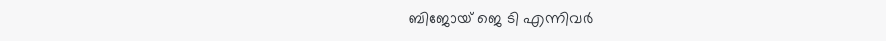ബിജോയ് ജെ ടി എന്നിവർ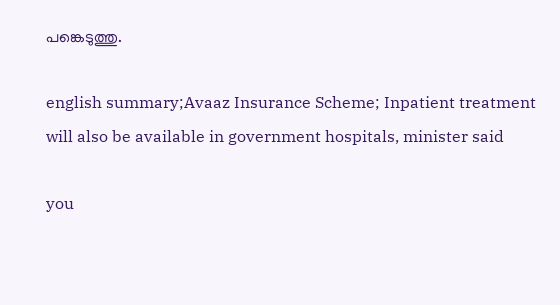പങ്കെടുത്തു.

english summary;Avaaz Insurance Scheme; Inpatient treatment will also be available in government hospitals, minister said

you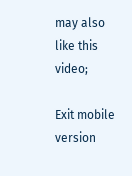may also like this video;

Exit mobile version